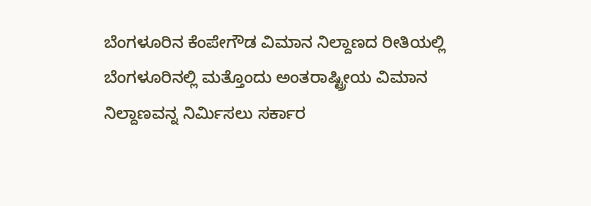ಬೆಂಗಳೂರಿನ ಕೆಂಪೇಗೌಡ ವಿಮಾನ ನಿಲ್ದಾಣದ ರೀತಿಯಲ್ಲಿ ಬೆಂಗಳೂರಿನಲ್ಲಿ ಮತ್ತೊಂದು ಅಂತರಾಷ್ಟ್ರೀಯ ವಿಮಾನ ನಿಲ್ದಾಣವನ್ನ ನಿರ್ಮಿಸಲು ಸರ್ಕಾರ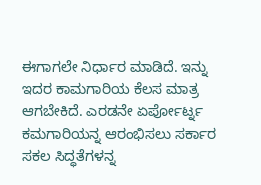ಈಗಾಗಲೇ ನಿರ್ಧಾರ ಮಾಡಿದೆ. ಇನ್ನು ಇದರ ಕಾಮಗಾರಿಯ ಕೆಲಸ ಮಾತ್ರ ಆಗಬೇಕಿದೆ. ಎರಡನೇ ಏರ್ಪೋರ್ಟ್ನ ಕಮಗಾರಿಯನ್ನ ಆರಂಭಿಸಲು ಸರ್ಕಾರ ಸಕಲ ಸಿದ್ಧತೆಗಳನ್ನ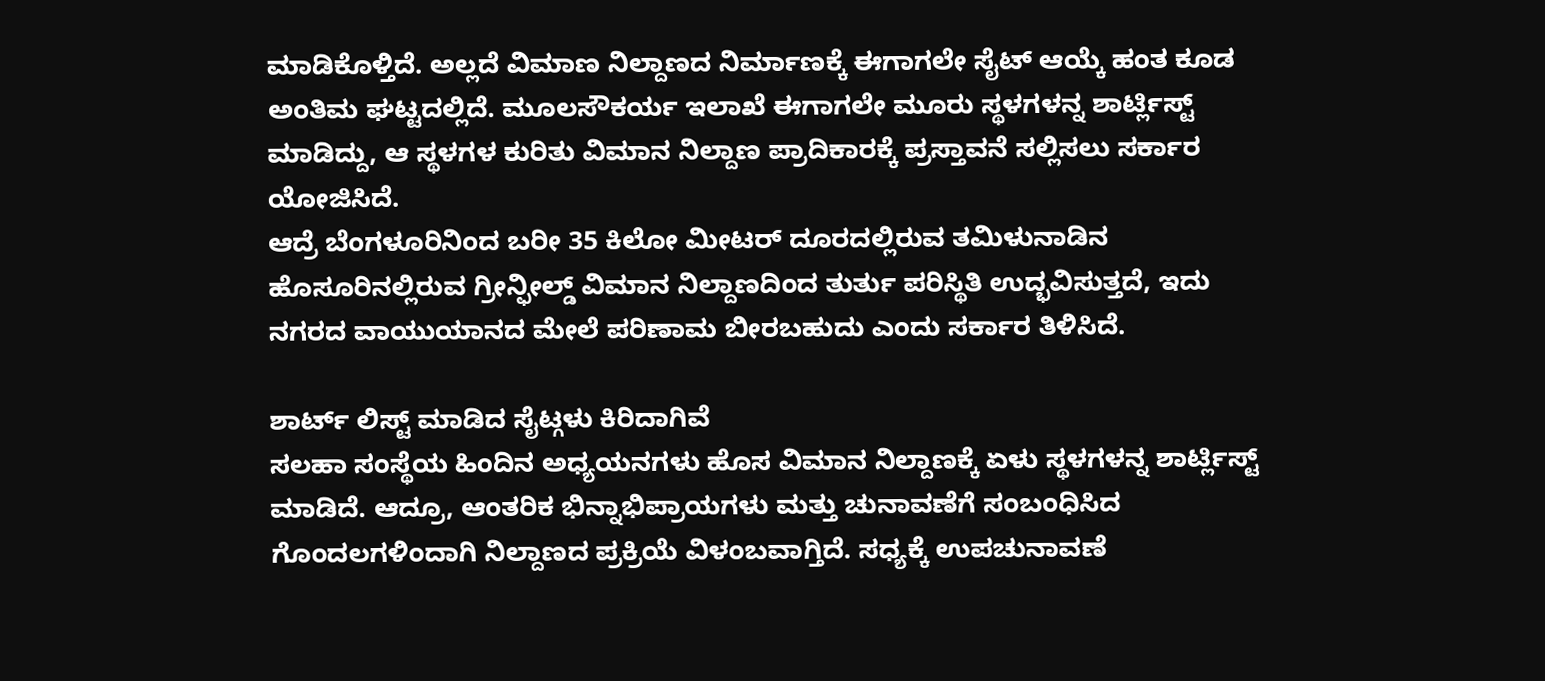ಮಾಡಿಕೊಳ್ತಿದೆ. ಅಲ್ಲದೆ ವಿಮಾಣ ನಿಲ್ದಾಣದ ನಿರ್ಮಾಣಕ್ಕೆ ಈಗಾಗಲೇ ಸೈಟ್ ಆಯ್ಕೆ ಹಂತ ಕೂಡ ಅಂತಿಮ ಘಟ್ಟದಲ್ಲಿದೆ. ಮೂಲಸೌಕರ್ಯ ಇಲಾಖೆ ಈಗಾಗಲೇ ಮೂರು ಸ್ಥಳಗಳನ್ನ ಶಾರ್ಟ್ಲಿಸ್ಟ್ ಮಾಡಿದ್ದು, ಆ ಸ್ಥಳಗಳ ಕುರಿತು ವಿಮಾನ ನಿಲ್ದಾಣ ಪ್ರಾದಿಕಾರಕ್ಕೆ ಪ್ರಸ್ತಾವನೆ ಸಲ್ಲಿಸಲು ಸರ್ಕಾರ ಯೋಜಿಸಿದೆ.
ಆದ್ರೆ ಬೆಂಗಳೂರಿನಿಂದ ಬರೀ 35 ಕಿಲೋ ಮೀಟರ್ ದೂರದಲ್ಲಿರುವ ತಮಿಳುನಾಡಿನ ಹೊಸೂರಿನಲ್ಲಿರುವ ಗ್ರೀನ್ಫೀಲ್ಡ್ ವಿಮಾನ ನಿಲ್ದಾಣದಿಂದ ತುರ್ತು ಪರಿಸ್ಥಿತಿ ಉದ್ಭವಿಸುತ್ತದೆ, ಇದು ನಗರದ ವಾಯುಯಾನದ ಮೇಲೆ ಪರಿಣಾಮ ಬೀರಬಹುದು ಎಂದು ಸರ್ಕಾರ ತಿಳಿಸಿದೆ.

ಶಾರ್ಟ್ ಲಿಸ್ಟ್ ಮಾಡಿದ ಸೈಟ್ಗಳು ಕಿರಿದಾಗಿವೆ
ಸಲಹಾ ಸಂಸ್ಥೆಯ ಹಿಂದಿನ ಅಧ್ಯಯನಗಳು ಹೊಸ ವಿಮಾನ ನಿಲ್ದಾಣಕ್ಕೆ ಏಳು ಸ್ಥಳಗಳನ್ನ ಶಾರ್ಟ್ಲಿಸ್ಟ್ ಮಾಡಿದೆ. ಆದ್ರೂ, ಆಂತರಿಕ ಭಿನ್ನಾಭಿಪ್ರಾಯಗಳು ಮತ್ತು ಚುನಾವಣೆಗೆ ಸಂಬಂಧಿಸಿದ ಗೊಂದಲಗಳಿಂದಾಗಿ ನಿಲ್ದಾಣದ ಪ್ರಕ್ರಿಯೆ ವಿಳಂಬವಾಗ್ತಿದೆ. ಸಧ್ಯಕ್ಕೆ ಉಪಚುನಾವಣೆ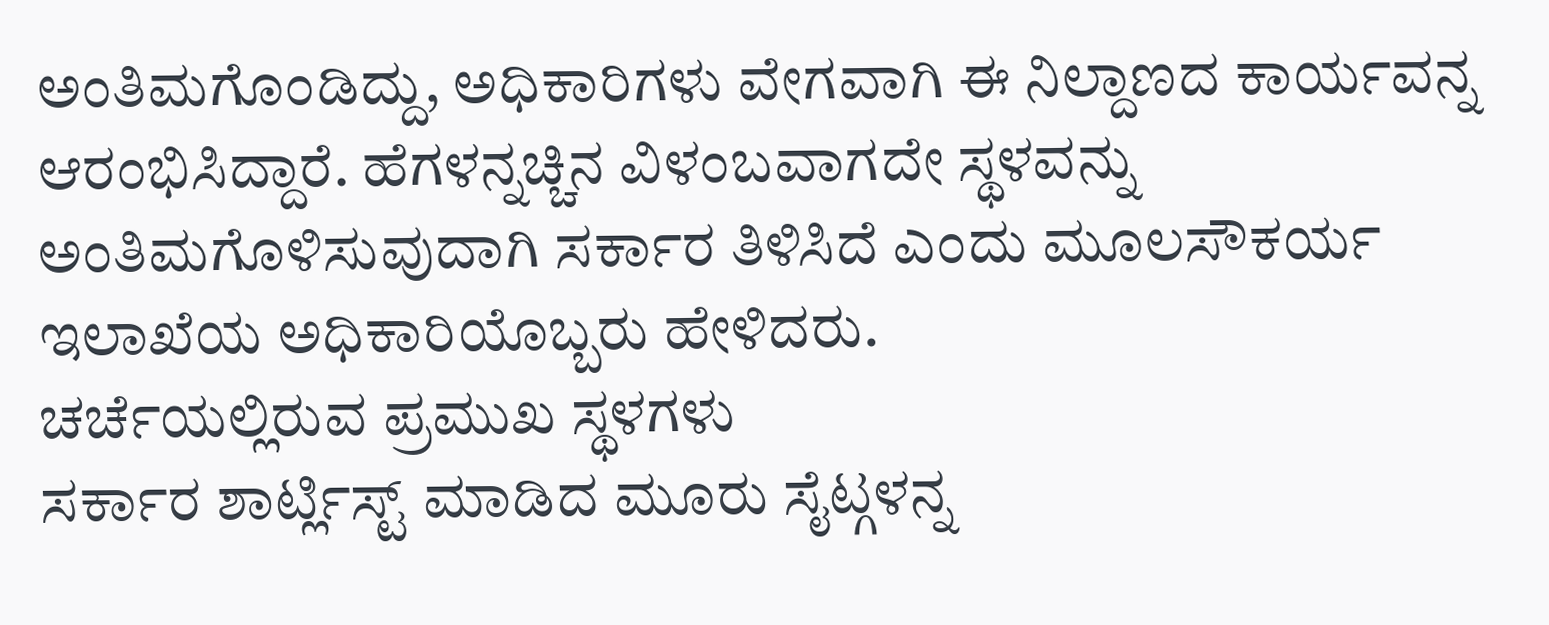ಅಂತಿಮಗೊಂಡಿದ್ದು, ಅಧಿಕಾರಿಗಳು ವೇಗವಾಗಿ ಈ ನಿಲ್ದಾಣದ ಕಾರ್ಯವನ್ನ ಆರಂಭಿಸಿದ್ದಾರೆ. ಹೆಗಳನ್ನಚ್ಚಿನ ವಿಳಂಬವಾಗದೇ ಸ್ಥಳವನ್ನು ಅಂತಿಮಗೊಳಿಸುವುದಾಗಿ ಸರ್ಕಾರ ತಿಳಿಸಿದೆ ಎಂದು ಮೂಲಸೌಕರ್ಯ ಇಲಾಖೆಯ ಅಧಿಕಾರಿಯೊಬ್ಬರು ಹೇಳಿದರು.
ಚರ್ಚೆಯಲ್ಲಿರುವ ಪ್ರಮುಖ ಸ್ಥಳಗಳು
ಸರ್ಕಾರ ಶಾರ್ಟ್ಲಿಸ್ಟ್ ಮಾಡಿದ ಮೂರು ಸೈಟ್ಗಳನ್ನ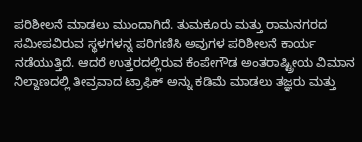ಪರಿಶೀಲನೆ ಮಾಡಲು ಮುಂದಾಗಿದೆ. ತುಮಕೂರು ಮತ್ತು ರಾಮನಗರದ ಸಮೀಪವಿರುವ ಸ್ಥಳಗಳನ್ನ ಪರಿಗಣಿಸಿ ಅವುಗಳ ಪರಿಶೀಲನೆ ಕಾರ್ಯ ನಡೆಯುತ್ತಿದೆ. ಆದರೆ ಉತ್ತರದಲ್ಲಿರುವ ಕೆಂಪೇಗೌಡ ಅಂತರಾಷ್ಟ್ರೀಯ ವಿಮಾನ ನಿಲ್ದಾಣದಲ್ಲಿ ತೀವ್ರವಾದ ಟ್ರಾಫಿಕ್ ಅನ್ನು ಕಡಿಮೆ ಮಾಡಲು ತಜ್ಞರು ಮತ್ತು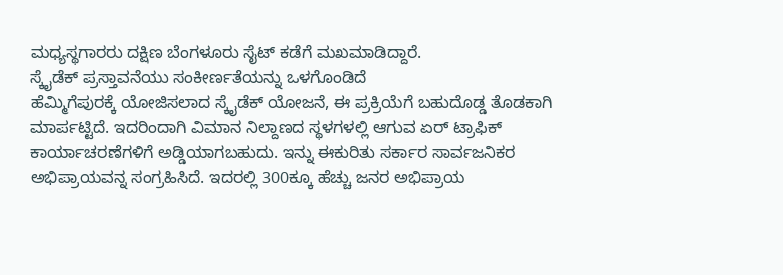ಮಧ್ಯಸ್ಥಗಾರರು ದಕ್ಷಿಣ ಬೆಂಗಳೂರು ಸೈಟ್ ಕಡೆಗೆ ಮಖಮಾಡಿದ್ದಾರೆ.
ಸ್ಕೈಡೆಕ್ ಪ್ರಸ್ತಾವನೆಯು ಸಂಕೀರ್ಣತೆಯನ್ನು ಒಳಗೊಂಡಿದೆ
ಹೆಮ್ಮಿಗೆಪುರಕ್ಕೆ ಯೋಜಿಸಲಾದ ಸ್ಕೈಡೆಕ್ ಯೋಜನೆ, ಈ ಪ್ರಕ್ರಿಯೆಗೆ ಬಹುದೊಡ್ಡ ತೊಡಕಾಗಿ ಮಾರ್ಪಟ್ಟಿದೆ. ಇದರಿಂದಾಗಿ ವಿಮಾನ ನಿಲ್ದಾಣದ ಸ್ಥಳಗಳಲ್ಲಿ ಆಗುವ ಏರ್ ಟ್ರಾಫಿಕ್ ಕಾರ್ಯಾಚರಣೆಗಳಿಗೆ ಅಡ್ಡಿಯಾಗಬಹುದು. ಇನ್ನು ಈಕುರಿತು ಸರ್ಕಾರ ಸಾರ್ವಜನಿಕರ ಅಭಿಪ್ರಾಯವನ್ನ ಸಂಗ್ರಹಿಸಿದೆ. ಇದರಲ್ಲಿ 300ಕ್ಕೂ ಹೆಚ್ಚು ಜನರ ಅಭಿಪ್ರಾಯ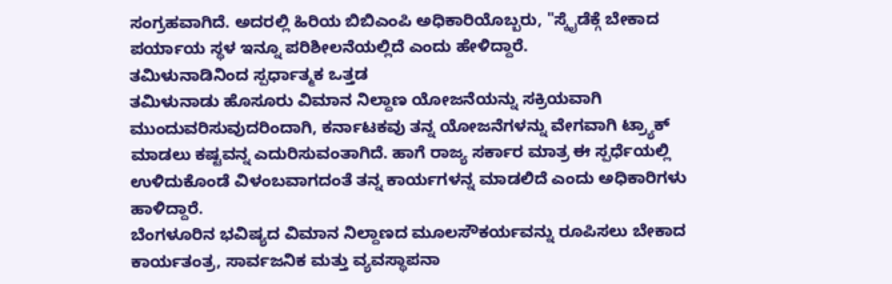ಸಂಗ್ರಹವಾಗಿದೆ. ಅದರಲ್ಲಿ ಹಿರಿಯ ಬಿಬಿಎಂಪಿ ಅಧಿಕಾರಿಯೊಬ್ಬರು, "ಸ್ಕೈಡೆಕ್ಗೆ ಬೇಕಾದ ಪರ್ಯಾಯ ಸ್ಥಳ ಇನ್ನೂ ಪರಿಶೀಲನೆಯಲ್ಲಿದೆ ಎಂದು ಹೇಳಿದ್ದಾರೆ.
ತಮಿಳುನಾಡಿನಿಂದ ಸ್ಪರ್ಧಾತ್ಮಕ ಒತ್ತಡ
ತಮಿಳುನಾಡು ಹೊಸೂರು ವಿಮಾನ ನಿಲ್ದಾಣ ಯೋಜನೆಯನ್ನು ಸಕ್ರಿಯವಾಗಿ ಮುಂದುವರಿಸುವುದರಿಂದಾಗಿ, ಕರ್ನಾಟಕವು ತನ್ನ ಯೋಜನೆಗಳನ್ನು ವೇಗವಾಗಿ ಟ್ರ್ಯಾಕ್ ಮಾಡಲು ಕಷ್ಟವನ್ನ ಎದುರಿಸುವಂತಾಗಿದೆ. ಹಾಗೆ ರಾಜ್ಯ ಸರ್ಕಾರ ಮಾತ್ರ ಈ ಸ್ಪರ್ಧೆಯಲ್ಲಿ ಉಳಿದುಕೊಂಡೆ ವಿಳಂಬವಾಗದಂತೆ ತನ್ನ ಕಾರ್ಯಗಳನ್ನ ಮಾಡಲಿದೆ ಎಂದು ಅಧಿಕಾರಿಗಳು ಹಾಳಿದ್ದಾರೆ.
ಬೆಂಗಳೂರಿನ ಭವಿಷ್ಯದ ವಿಮಾನ ನಿಲ್ದಾಣದ ಮೂಲಸೌಕರ್ಯವನ್ನು ರೂಪಿಸಲು ಬೇಕಾದ ಕಾರ್ಯತಂತ್ರ, ಸಾರ್ವಜನಿಕ ಮತ್ತು ವ್ಯವಸ್ಥಾಪನಾ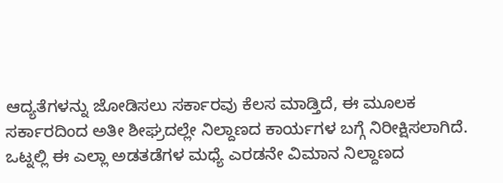ಆದ್ಯತೆಗಳನ್ನು ಜೋಡಿಸಲು ಸರ್ಕಾರವು ಕೆಲಸ ಮಾಡ್ತಿದೆ, ಈ ಮೂಲಕ ಸರ್ಕಾರದಿಂದ ಅತೀ ಶೀಘ್ರದಲ್ಲೇ ನಿಲ್ದಾಣದ ಕಾರ್ಯಗಳ ಬಗ್ಗೆ ನಿರೀಕ್ಷಿಸಲಾಗಿದೆ.
ಒಟ್ನಲ್ಲಿ ಈ ಎಲ್ಲಾ ಅಡತಡೆಗಳ ಮಧ್ಯೆ ಎರಡನೇ ವಿಮಾನ ನಿಲ್ದಾಣದ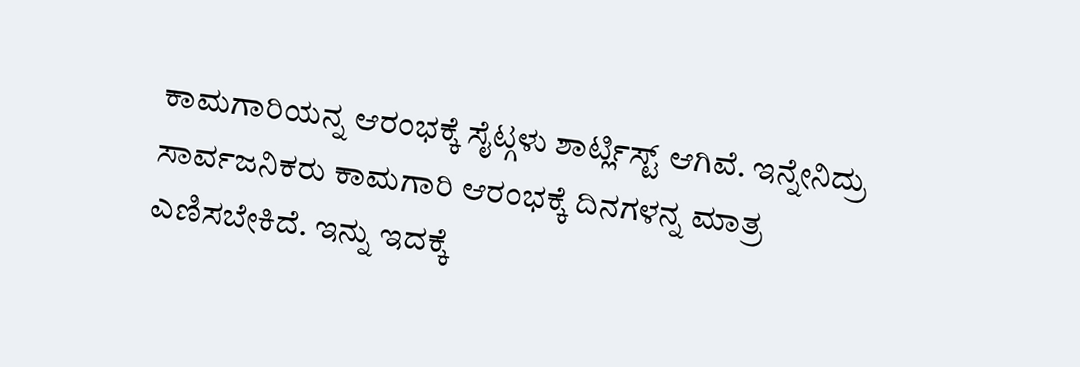ಕಾಮಗಾರಿಯನ್ನ ಆರಂಭಕ್ಕೆ ಸೈಟ್ಗಳು ಶಾರ್ಟ್ಲಿಸ್ಟ್ ಆಗಿವೆ. ಇನ್ನೇನಿದ್ರು ಸಾರ್ವಜನಿಕರು ಕಾಮಗಾರಿ ಆರಂಭಕ್ಕೆ ದಿನಗಳನ್ನ ಮಾತ್ರ ಎಣಿಸಬೇಕಿದೆ. ಇನ್ನು ಇದಕ್ಕೆ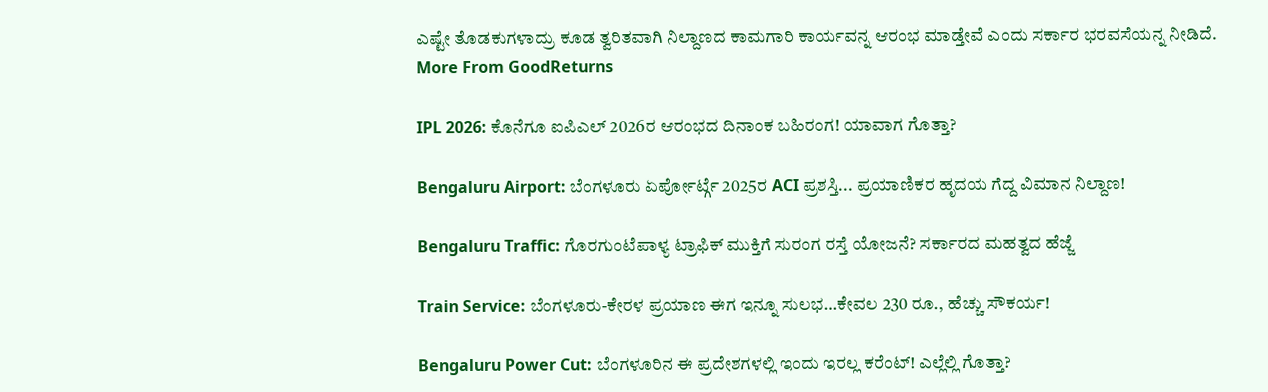ಎಷ್ಟೇ ತೊಡಕುಗಳಾದ್ರು ಕೂಡ ತ್ವರಿತವಾಗಿ ನಿಲ್ದಾಣದ ಕಾಮಗಾರಿ ಕಾರ್ಯವನ್ನ ಆರಂಭ ಮಾಡ್ತೇವೆ ಎಂದು ಸರ್ಕಾರ ಭರವಸೆಯನ್ನ ನೀಡಿದೆ.
More From GoodReturns

IPL 2026: ಕೊನೆಗೂ ಐಪಿಎಲ್ 2026ರ ಆರಂಭದ ದಿನಾಂಕ ಬಹಿರಂಗ! ಯಾವಾಗ ಗೊತ್ತಾ?

Bengaluru Airport: ಬೆಂಗಳೂರು ಏರ್ಪೋರ್ಟ್ಗೆ 2025ರ ACI ಪ್ರಶಸ್ತಿ... ಪ್ರಯಾಣಿಕರ ಹೃದಯ ಗೆದ್ದ ವಿಮಾನ ನಿಲ್ದಾಣ!

Bengaluru Traffic: ಗೊರಗುಂಟೆಪಾಳ್ಯ ಟ್ರಾಫಿಕ್ ಮುಕ್ತಿಗೆ ಸುರಂಗ ರಸ್ತೆ ಯೋಜನೆ? ಸರ್ಕಾರದ ಮಹತ್ವದ ಹೆಜ್ಜೆ

Train Service: ಬೆಂಗಳೂರು-ಕೇರಳ ಪ್ರಯಾಣ ಈಗ ಇನ್ನೂ ಸುಲಭ…ಕೇವಲ 230 ರೂ., ಹೆಚ್ಚು ಸೌಕರ್ಯ!

Bengaluru Power Cut: ಬೆಂಗಳೂರಿನ ಈ ಪ್ರದೇಶಗಳಲ್ಲಿ ಇಂದು ಇರಲ್ಲ ಕರೆಂಟ್! ಎಲ್ಲೆಲ್ಲಿ ಗೊತ್ತಾ?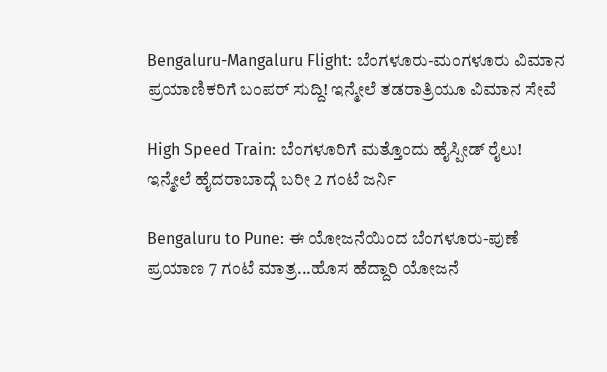Bengaluru-Mangaluru Flight: ಬೆಂಗಳೂರು-ಮಂಗಳೂರು ವಿಮಾನ ಪ್ರಯಾಣಿಕರಿಗೆ ಬಂಪರ್ ಸುದ್ದಿ! ಇನ್ಮೇಲೆ ತಡರಾತ್ರಿಯೂ ವಿಮಾನ ಸೇವೆ

High Speed Train: ಬೆಂಗಳೂರಿಗೆ ಮತ್ತೊಂದು ಹೈಸ್ಪೀಡ್ ರೈಲು! ಇನ್ಮೇಲೆ ಹೈದರಾಬಾದ್ಗೆ ಬರೀ 2 ಗಂಟೆ ಜರ್ನಿ

Bengaluru to Pune: ಈ ಯೋಜನೆಯಿಂದ ಬೆಂಗಳೂರು-ಪುಣೆ ಪ್ರಯಾಣ 7 ಗಂಟೆ ಮಾತ್ರ...ಹೊಸ ಹೆದ್ದಾರಿ ಯೋಜನೆ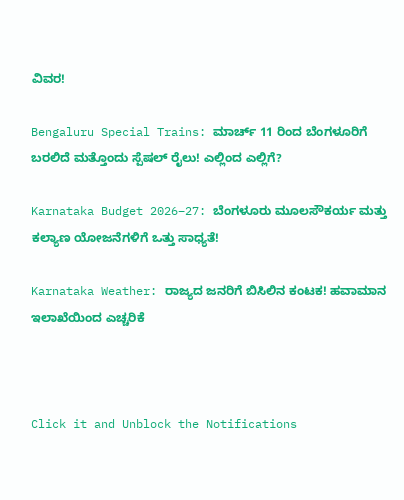ವಿವರ!

Bengaluru Special Trains: ಮಾರ್ಚ್ 11 ರಿಂದ ಬೆಂಗಳೂರಿಗೆ ಬರಲಿದೆ ಮತ್ತೊಂದು ಸ್ಪೆಷಲ್ ರೈಲು! ಎಲ್ಲಿಂದ ಎಲ್ಲಿಗೆ?

Karnataka Budget 2026–27: ಬೆಂಗಳೂರು ಮೂಲಸೌಕರ್ಯ ಮತ್ತು ಕಲ್ಯಾಣ ಯೋಜನೆಗಳಿಗೆ ಒತ್ತು ಸಾಧ್ಯತೆ!

Karnataka Weather: ರಾಜ್ಯದ ಜನರಿಗೆ ಬಿಸಿಲಿನ ಕಂಟಕ! ಹವಾಮಾನ ಇಲಾಖೆಯಿಂದ ಎಚ್ಚರಿಕೆ



Click it and Unblock the Notifications